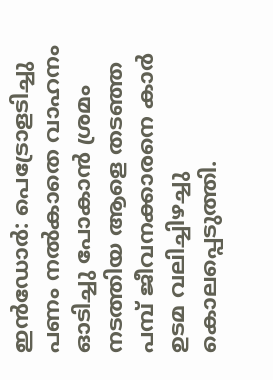ഇൻഡോർ: പെട്രോളടിച്ചു പണം നൽകാതെ വാഹനം ഓടിച്ചു പോകാൻ ശ്രമം നടത്തിയ ആളെ തടഞ്ഞ പമ്പ് ജീവനക്കാരനെ കാർ ഉടമ വലിച്ചിഴച്ചു കൊലപ്പെടുത്തി.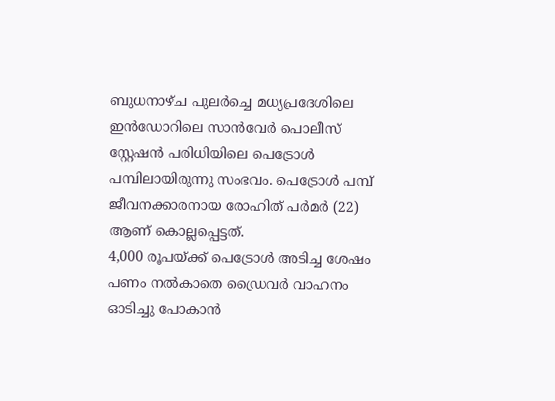ബുധനാഴ്ച പുലർച്ചെ മധ്യപ്രദേശിലെ ഇൻഡോറിലെ സാൻവേർ പൊലീസ് സ്റ്റേഷൻ പരിധിയിലെ പെട്രോൾ പമ്പിലായിരുന്നു സംഭവം. പെട്രോൾ പമ്പ് ജീവനക്കാരനായ രോഹിത് പർമർ (22) ആണ് കൊല്ലപ്പെട്ടത്.
4,000 രൂപയ്ക്ക് പെട്രോൾ അടിച്ച ശേഷം പണം നൽകാതെ ഡ്രൈവർ വാഹനം ഓടിച്ചു പോകാൻ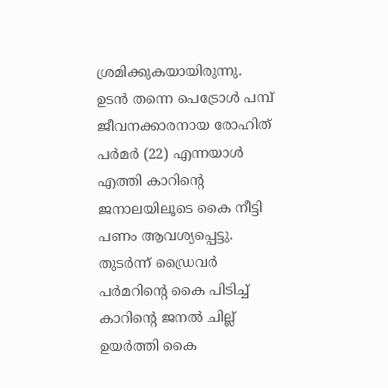ശ്രമിക്കുകയായിരുന്നു. ഉടൻ തന്നെ പെട്രോൾ പമ്പ് ജീവനക്കാരനായ രോഹിത് പർമർ (22) എന്നയാൾ എത്തി കാറിന്റെ ജനാലയിലൂടെ കൈ നീട്ടി പണം ആവശ്യപ്പെട്ടു. തുടർന്ന് ഡ്രൈവർ പർമറിന്റെ കൈ പിടിച്ച് കാറിന്റെ ജനൽ ചില്ല് ഉയർത്തി കൈ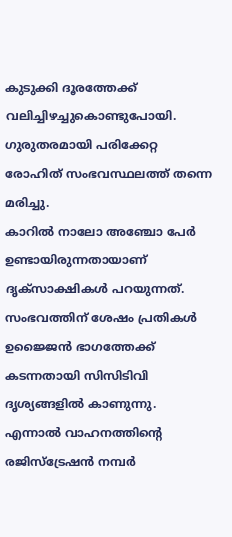കുടുക്കി ദൂരത്തേക്ക് വലിച്ചിഴച്ചുകൊണ്ടുപോയി. ഗുരുതരമായി പരിക്കേറ്റ രോഹിത് സംഭവസ്ഥലത്ത് തന്നെ മരിച്ചു.
കാറിൽ നാലോ അഞ്ചോ പേർ ഉണ്ടായിരുന്നതായാണ് ദൃക്സാക്ഷികൾ പറയുന്നത്. സംഭവത്തിന് ശേഷം പ്രതികൾ ഉജ്ജൈൻ ഭാഗത്തേക്ക് കടന്നതായി സിസിടിവി ദൃശ്യങ്ങളിൽ കാണുന്നു. എന്നാൽ വാഹനത്തിന്റെ രജിസ്ട്രേഷൻ നമ്പർ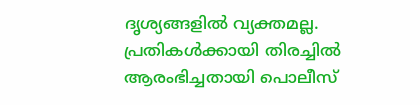ദൃശ്യങ്ങളിൽ വ്യക്തമല്ല. പ്രതികൾക്കായി തിരച്ചിൽ ആരംഭിച്ചതായി പൊലീസ്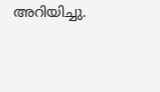അറിയിച്ചു.